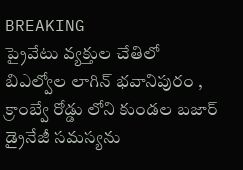BREAKING
ప్రైవేటు వ్యక్తుల చేతిలో బిఎల్వోల లాగిన్ భవానిపురం , క్రాంబ్వే రోడ్డు లోని కుండల బజార్ డ్రైనేజీ సమస్యను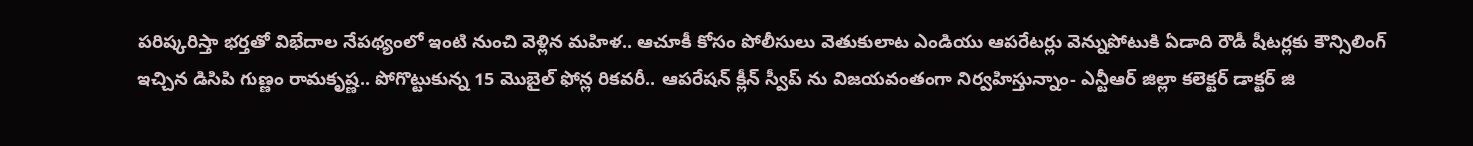పరిష్కరిస్తా భర్తతో విభేదాల నేపథ్యంలో ఇంటి నుంచి వెళ్లిన మహిళ.. ఆచూకీ కోసం పోలీసులు వెతుకులాట ఎండియు ఆపరేటర్లు వెన్నుపోటుకి ఏడాది రౌడీ షీటర్లకు కౌన్సిలింగ్ ఇచ్చిన డిసిపి గుణ్ణం రామకృష్ణ.. పోగొట్టుకున్న 15 మొబైల్ ఫోన్ల రికవరీ.. ఆపరేషన్ క్లీన్ స్వీప్ ను విజయవంతంగా నిర్వహిస్తున్నాం- ఎన్టీఆర్ జిల్లా కలెక్టర్ డాక్టర్ జి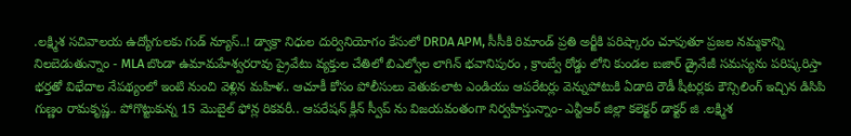.లక్ష్మిశ సచివాలయ ఉద్యోగులకు గుడ్ న్యూస్..! డ్వాక్రా నిధుల దుర్వినియోగం కేసులో DRDA APM, సీసీకి రిమాండ్ ప్రతి అర్జీకి పరిష్కారం చూపుతూ ప్రజల నమ్మకాన్ని నిలబెడుతున్నాం - MLA బొండా ఉమామహేశ్వరరావు ప్రైవేటు వ్యక్తుల చేతిలో బిఎల్వోల లాగిన్ భవానిపురం , క్రాంబ్వే రోడ్డు లోని కుండల బజార్ డ్రైనేజీ సమస్యను పరిష్కరిస్తా భర్తతో విభేదాల నేపథ్యంలో ఇంటి నుంచి వెళ్లిన మహిళ.. ఆచూకీ కోసం పోలీసులు వెతుకులాట ఎండియు ఆపరేటర్లు వెన్నుపోటుకి ఏడాది రౌడీ షీటర్లకు కౌన్సిలింగ్ ఇచ్చిన డిసిపి గుణ్ణం రామకృష్ణ.. పోగొట్టుకున్న 15 మొబైల్ ఫోన్ల రికవరీ.. ఆపరేషన్ క్లీన్ స్వీప్ ను విజయవంతంగా నిర్వహిస్తున్నాం- ఎన్టీఆర్ జిల్లా కలెక్టర్ డాక్టర్ జి .లక్ష్మిశ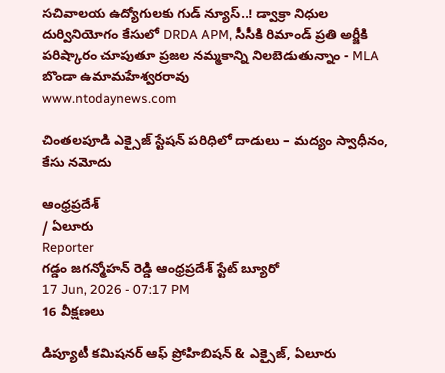సచివాలయ ఉద్యోగులకు గుడ్ న్యూస్..! డ్వాక్రా నిధుల దుర్వినియోగం కేసులో DRDA APM, సీసీకి రిమాండ్ ప్రతి అర్జీకి పరిష్కారం చూపుతూ ప్రజల నమ్మకాన్ని నిలబెడుతున్నాం - MLA బొండా ఉమామహేశ్వరరావు
www.ntodaynews.com

చింతలపూడి ఎక్సైజ్ స్టేషన్ పరిధిలో దాడులు – మద్యం స్వాధీనం, కేసు నమోదు

ఆంధ్రప్రదేశ్
/ ఏలూరు
Reporter
గడ్డం జగన్మోహన్ రెడ్డి ఆంధ్రప్రదేశ్ స్టేట్ బ్యూరో
17 Jun, 2026 - 07:17 PM
16 వీక్షణలు

డిప్యూటీ కమిషనర్ ఆఫ్ ప్రోహిబిషన్ & ఎక్సైజ్, ఏలూరు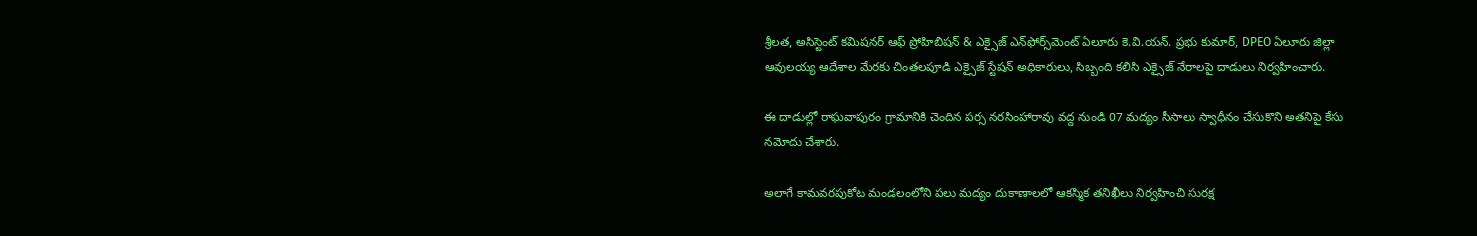శ్రీలత, అసిస్టెంట్ కమిషనర్ ఆఫ్ ప్రోహిబిషన్ & ఎక్సైజ్ ఎన్‌ఫోర్స్‌మెంట్ ఏలూరు కె.వి.యన్. ప్రభు కుమార్, DPEO ఏలూరు జిల్లా ఆవులయ్య ఆదేశాల మేరకు చింతలపూడి ఎక్సైజ్ స్టేషన్ అధికారులు, సిబ్బంది కలిసి ఎక్సైజ్ నేరాలపై దాడులు నిర్వహించారు.

ఈ దాడుల్లో రాఘవాపురం గ్రామానికి చెందిన పర్స నరసింహారావు వద్ద నుండి 07 మద్యం సీసాలు స్వాధీనం చేసుకొని అతనిపై కేసు నమోదు చేశారు.

అలాగే కామవరపుకోట మండలంలోని పలు మద్యం దుకాణాలలో ఆకస్మిక తనిఖీలు నిర్వహించి సురక్ష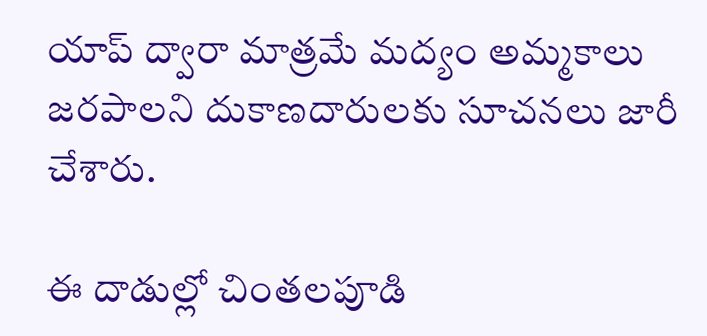యాప్ ద్వారా మాత్రమే మద్యం అమ్మకాలు జరపాలని దుకాణదారులకు సూచనలు జారీ చేశారు.

ఈ దాడుల్లో చింతలపూడి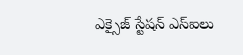ఎక్సైజ్ స్టేషన్ ఎస్‌ఐలు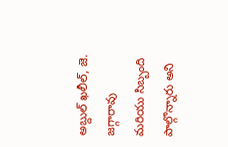అబ్దుల్ ఖలీల్, జె. జగ్గారావు మరియు సిబ్బంది పాల్గొన్నారు అని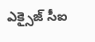ఎక్సైజ్ సీఐ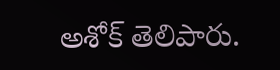అశోక్ తెలిపారు.